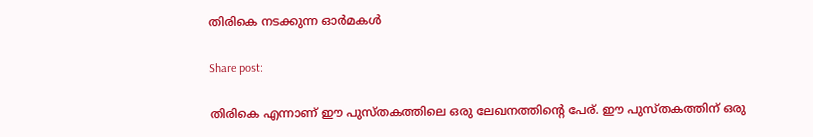തിരികെ നടക്കുന്ന ഓർമകൾ

Share post:

തിരികെ എന്നാണ് ഈ പുസ്തകത്തിലെ ഒരു ലേഖനത്തിന്റെ പേര്. ഈ പുസ്തകത്തിന് ഒരു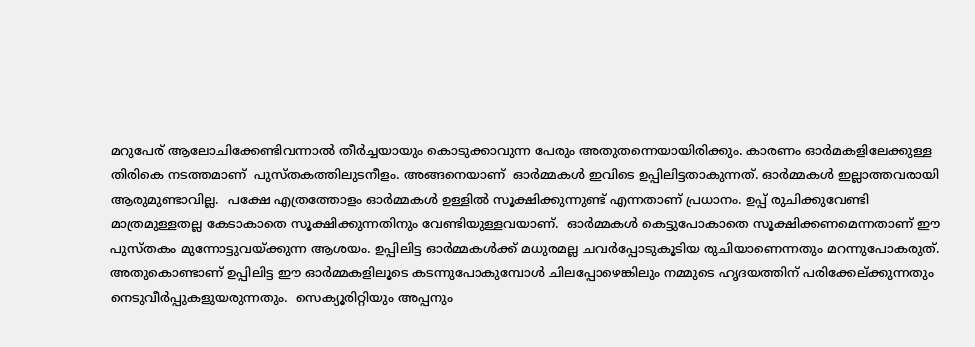മറുപേര് ആലോചിക്കേണ്ടിവന്നാൽ തീർച്ചയായും കൊടുക്കാവുന്ന പേരും അതുതന്നെയായിരിക്കും. കാരണം ഓർമകളിലേക്കുള്ള തിരികെ നടത്തമാണ്  പുസ്തകത്തിലുടനീളം. അങ്ങനെയാണ്  ഓർമ്മകൾ ഇവിടെ ഉപ്പിലിട്ടതാകുന്നത്. ഓർമ്മകൾ ഇല്ലാത്തവരായി ആരുമുണ്ടാവില്ല.  പക്ഷേ എത്രത്തോളം ഓർമ്മകൾ ഉള്ളിൽ സൂക്ഷിക്കുന്നുണ്ട് എന്നതാണ് പ്രധാനം. ഉപ്പ് രുചിക്കുവേണ്ടി മാത്രമുള്ളതല്ല കേടാകാതെ സൂക്ഷിക്കുന്നതിനും വേണ്ടിയുള്ളവയാണ്.  ഓർമ്മകൾ കെട്ടുപോകാതെ സൂക്ഷിക്കണമെന്നതാണ് ഈ പുസ്തകം മുന്നോട്ടുവയ്ക്കുന്ന ആശയം. ഉപ്പിലിട്ട ഓർമ്മകൾക്ക് മധുരമല്ല ചവർപ്പോടുകൂടിയ രുചിയാണെന്നതും മറന്നുപോകരുത്. അതുകൊണ്ടാണ് ഉപ്പിലിട്ട ഈ ഓർമ്മകളിലൂടെ കടന്നുപോകുമ്പോൾ ചിലപ്പോഴെങ്കിലും നമ്മുടെ ഹൃദയത്തിന് പരിക്കേല്ക്കുന്നതും നെടുവീർപ്പുകളുയരുന്നതും.  സെക്യൂരിറ്റിയും അപ്പനും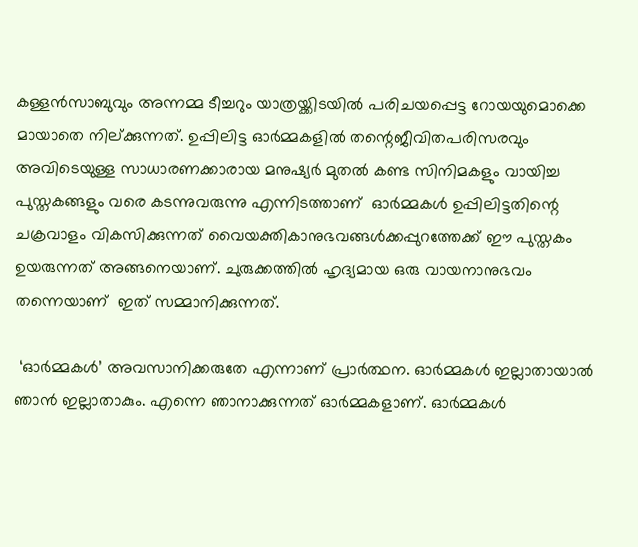കള്ളൻസാബുവും അന്നമ്മ ടീച്ചറും യാത്രയ്ക്കിടയിൽ പരിചയപ്പെട്ട റോയയുമൊക്കെ  മായാതെ നില്ക്കുന്നത്. ഉപ്പിലിട്ട ഓർമ്മകളിൽ തന്റെജീവിതപരിസരവും അവിടെയുള്ള സാധാരണക്കാരായ മനുഷ്യർ മുതൽ കണ്ട സിനിമകളും വായിച്ച പുസ്തകങ്ങളും വരെ കടന്നുവരുന്നു എന്നിടത്താണ്  ഓർമ്മകൾ ഉപ്പിലിട്ടതിന്റെ ചക്രവാളം വികസിക്കുന്നത് വൈയക്തികാനുഭവങ്ങൾക്കപ്പുറത്തേക്ക് ഈ പുസ്തകം ഉയരുന്നത് അങ്ങനെയാണ്. ചുരുക്കത്തിൽ ഹൃദ്യമായ ഒരു വായനാനുഭവം തന്നെയാണ്  ഇത് സമ്മാനിക്കുന്നത്.

 ‘ഓർമ്മകൾ’ അവസാനിക്കരുതേ എന്നാണ് പ്രാർത്ഥന. ഓർമ്മകൾ ഇല്ലാതായാൽ ഞാൻ ഇല്ലാതാകും. എന്നെ ഞാനാക്കുന്നത് ഓർമ്മകളാണ്. ഓർമ്മകൾ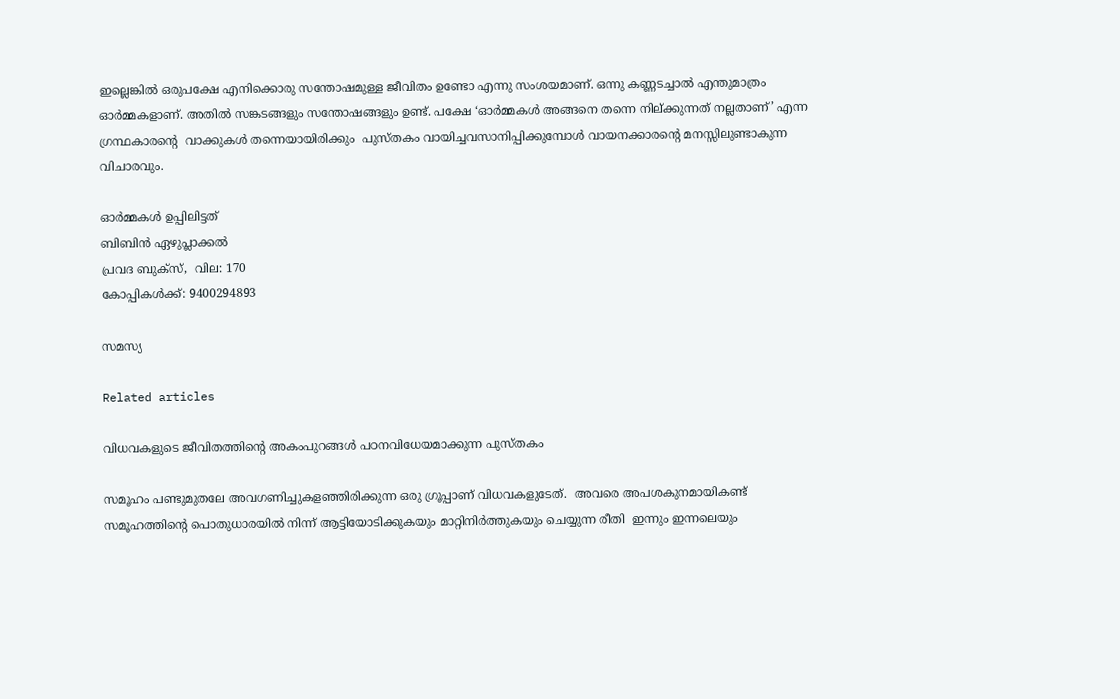ഇല്ലെങ്കിൽ ഒരുപക്ഷേ എനിക്കൊരു സന്തോഷമുള്ള ജീവിതം ഉണ്ടോ എന്നു സംശയമാണ്. ഒന്നു കണ്ണടച്ചാൽ എന്തുമാത്രം ഓർമ്മകളാണ്. അതിൽ സങ്കടങ്ങളും സന്തോഷങ്ങളും ഉണ്ട്. പക്ഷേ ‘ഓർമ്മകൾ അങ്ങനെ തന്നെ നില്ക്കുന്നത് നല്ലതാണ്’ എന്ന ഗ്രന്ഥകാരന്റെ  വാക്കുകൾ തന്നെയായിരിക്കും  പുസ്തകം വായിച്ചവസാനിപ്പിക്കുമ്പോൾ വായനക്കാരന്റെ മനസ്സിലുണ്ടാകുന്ന വിചാരവും.

ഓർമ്മകൾ ഉപ്പിലിട്ടത്
ബിബിൻ ഏഴുപ്ലാക്കൽ
പ്രവദ ബുക്സ്,  വില: 170
കോപ്പികൾക്ക്: 9400294893

സമസ്യ

Related articles

വിധവകളുടെ ജീവിതത്തിന്റെ അകംപുറങ്ങൾ പഠനവിധേയമാക്കുന്ന പുസ്തകം

സമൂഹം പണ്ടുമുതലേ അവഗണിച്ചുകളഞ്ഞിരിക്കുന്ന ഒരു ഗ്രൂപ്പാണ് വിധവകളുടേത്.  അവരെ അപശകുനമായികണ്ട് സമൂഹത്തിന്റെ പൊതുധാരയിൽ നിന്ന് ആട്ടിയോടിക്കുകയും മാറ്റിനിർത്തുകയും ചെയ്യുന്ന രീതി  ഇന്നും ഇന്നലെയും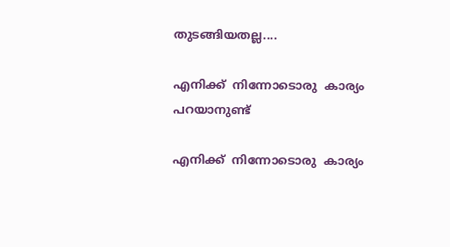തുടങ്ങിയതല്ല....

എനിക്ക്  നിന്നോടൊരു  കാര്യം പറയാനുണ്ട്

എനിക്ക്  നിന്നോടൊരു  കാര്യം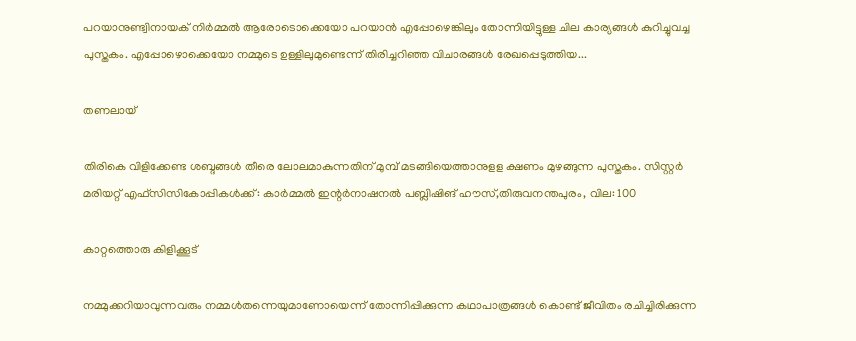പറയാനുണ്ട്വിനായക് നിർമ്മൽ ആരോടൊക്കെയോ പറയാൻ എപ്പോഴെങ്കിലും തോന്നിയിട്ടുള്ള ചില കാര്യങ്ങൾ കുറിച്ചുവച്ച പുസ്തകം. എപ്പോഴൊക്കെയോ നമ്മുടെ ഉള്ളിലുമുണ്ടെന്ന് തിരിച്ചറിഞ്ഞ വിചാരങ്ങൾ രേഖപ്പെടുത്തിയ...

തണലായ്

തിരികെ വിളിക്കേണ്ട ശബ്ദങ്ങൾ തീരെ ലോലമാകുന്നതിന് മുമ്പ് മടങ്ങിയെത്താനുളള ക്ഷണം മുഴങ്ങുന്ന പുസ്തകം. സിസ്റ്റർ മരിയറ്റ് എഫ്സിസികോപ്പികൾക്ക്: കാർമ്മൽ ഇന്റർനാഷനൽ പബ്ലിഷിങ് ഹൗസ്,തിരുവനന്തപുരം, വില: 100

കാറ്റത്തൊരു കിളിക്കൂട്

നമ്മുക്കറിയാവുന്നവരും നമ്മൾതന്നെയുമാണോയെന്ന് തോന്നിപ്പിക്കുന്ന കഥാപാത്രങ്ങൾ കൊണ്ട് ജീവിതം രചിച്ചിരിക്കുന്ന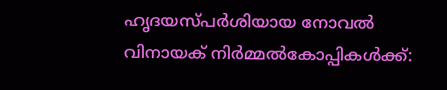ഹൃദയസ്പർശിയായ നോവൽ വിനായക് നിർമ്മൽകോപ്പികൾക്ക്: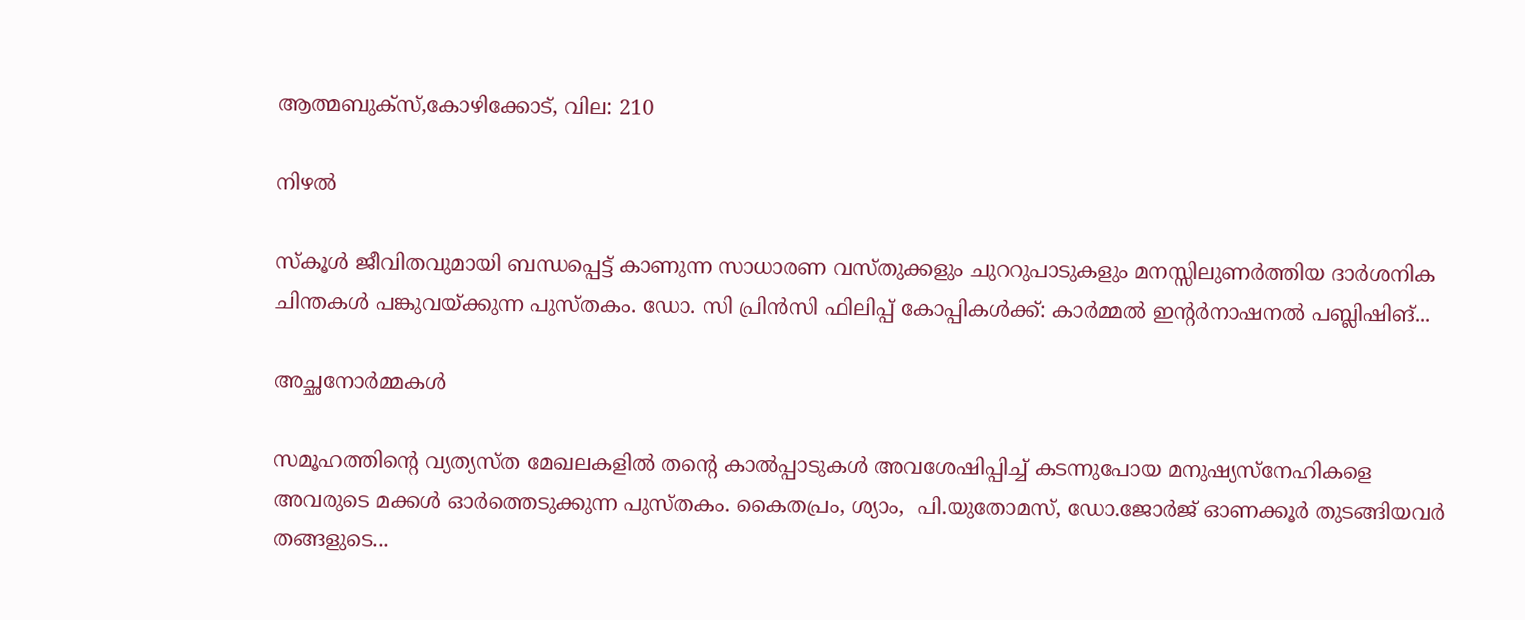ആത്മബുക്സ്,കോഴിക്കോട്, വില: 210

നിഴൽ

സ്‌കൂൾ ജീവിതവുമായി ബന്ധപ്പെട്ട് കാണുന്ന സാധാരണ വസ്തുക്കളും ചുററുപാടുകളും മനസ്സിലുണർത്തിയ ദാർശനിക ചിന്തകൾ പങ്കുവയ്ക്കുന്ന പുസ്തകം. ഡോ. സി പ്രിൻസി ഫിലിപ്പ് കോപ്പികൾക്ക്: കാർമ്മൽ ഇന്റർനാഷനൽ പബ്ലിഷിങ്...

അച്ഛനോർമ്മകൾ

സമൂഹത്തിന്റെ വ്യത്യസ്ത മേഖലകളിൽ തന്റെ കാൽപ്പാടുകൾ അവശേഷിപ്പിച്ച് കടന്നുപോയ മനുഷ്യസ്നേഹികളെ അവരുടെ മക്കൾ ഓർത്തെടുക്കുന്ന പുസ്തകം. കൈതപ്രം, ശ്യാം,  പി.യുതോമസ്, ഡോ.ജോർജ് ഓണക്കൂർ തുടങ്ങിയവർ തങ്ങളുടെ...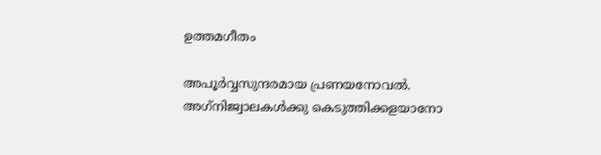ഉത്തമഗീതം

അപൂർവ്വസുന്ദരമായ പ്രണയനോവൽ. അഗ്‌നിജ്വാലകൾക്കു കെടുത്തിക്കളയാനോ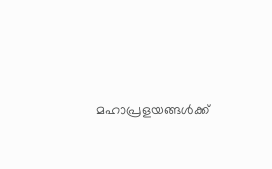മഹാപ്രളയങ്ങൾക്ക്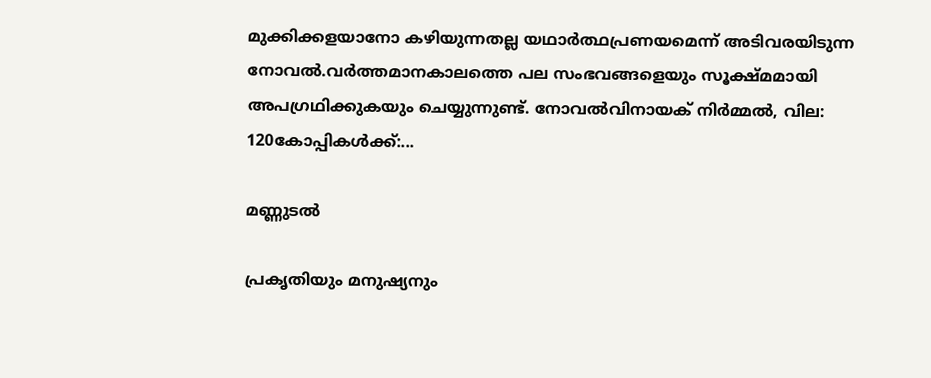മുക്കിക്കളയാനോ കഴിയുന്നതല്ല യഥാർത്ഥപ്രണയമെന്ന് അടിവരയിടുന്ന നോവൽ.വർത്തമാനകാലത്തെ പല സംഭവങ്ങളെയും സൂക്ഷ്മമായി അപഗ്രഥിക്കുകയും ചെയ്യുന്നുണ്ട്. നോവൽവിനായക് നിർമ്മൽ, വില: 120കോപ്പികൾക്ക്:...

മണ്ണുടൽ

പ്രകൃതിയും മനുഷ്യനും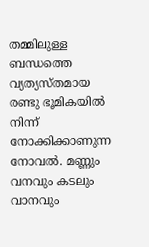തമ്മിലുള്ള ബന്ധത്തെ വ്യത്യസ്തമായ രണ്ടു ഭൂമികയിൽ നിന്ന്  നോക്കിക്കാണുന്ന നോവൽ. മണ്ണും വനവും കടലും വാനവും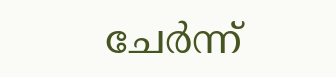ചേർന്ന്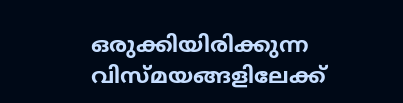ഒരുക്കിയിരിക്കുന്ന വിസ്മയങ്ങളിലേക്ക്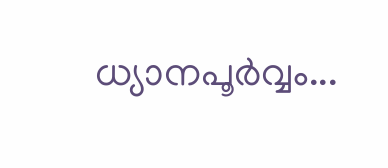ധ്യാനപൂർവ്വം...